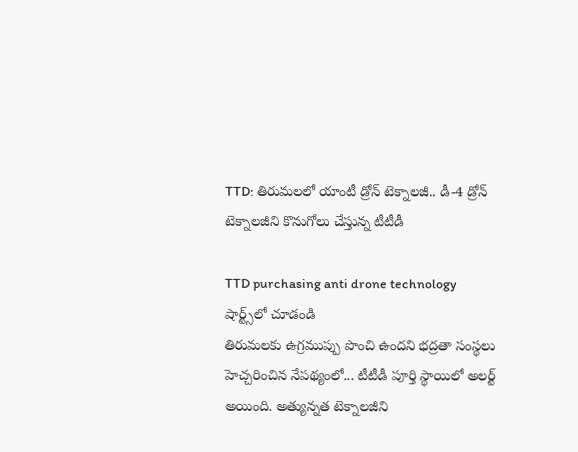TTD: తిరుమలలో యాంటీ డ్రోన్ టెక్నాలజీ.. డీ-4 డ్రోన్ టెక్నాలజీని కొనుగోలు చేస్తున్న టీటీడీ

TTD purchasing anti drone technology
షార్ట్స్‌లో చూడండి
తిరుమలకు ఉగ్రముప్పు పొంచి ఉందని భద్రతా సంస్థలు హెచ్చరించిన నేపథ్యంలో... టీటీడీ పూర్తి స్థాయిలో అలర్ట్ అయింది. అత్యున్నత టెక్నాలజీని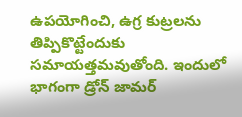ఉపయోగించి, ఉగ్ర కుట్రలను తిప్పికొట్టేందుకు సమాయత్తమవుతోంది. ఇందులో భాగంగా డ్రోన్ జామర్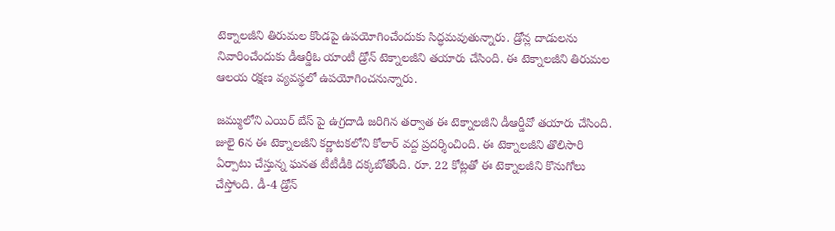టెక్నాలజీని తిరుమల కొండపై ఉపయోగించేందుకు సిద్ధమవుతున్నారు. డ్రోన్ల దాడులను నివారించేందుకు డీఆర్డీఓ యాంటీ డ్రోన్ టెక్నాలజీని తయారు చేసింది. ఈ టెక్నాలజీని తిరుమల ఆలయ రక్షణ వ్యవస్థలో ఉపయోగించనున్నారు.

జమ్ములోని ఎయిర్ బేస్ పై ఉగ్రదాడి జరిగిన తర్వాత ఈ టెక్నాలజీని డీఆర్డీవో తయారు చేసింది. జులై 6న ఈ టెక్నాలజీని కర్ణాటకలోని కోలార్ వద్ద ప్రదర్శించింది. ఈ టెక్నాలజీని తొలిసారి ఏర్పాటు చేస్తున్న ఘనత టీటీడీకి దక్కబోతోంది. రూ. 22 కోట్లతో ఈ టెక్నాలజీని కొనుగోలు చేస్తోంది. డీ-4 డ్రోన్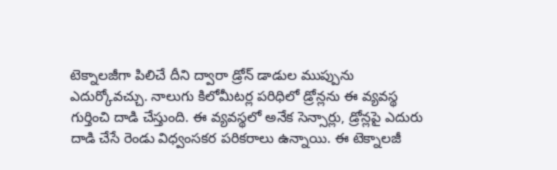టెక్నాలజీగా పిలిచే దీని ద్వారా డ్రోన్ డాడుల ముప్పును ఎదుర్కోవచ్చు. నాలుగు కిలోమీటర్ల పరిధిలో డ్రోన్లను ఈ వ్యవస్థ గుర్తించి దాడి చేస్తుంది. ఈ వ్యవస్థలో అనేక సెన్సార్లు, డ్రోన్లపై ఎదురు దాడి చేసే రెండు విధ్వంసకర పరికరాలు ఉన్నాయి. ఈ టెక్నాలజీ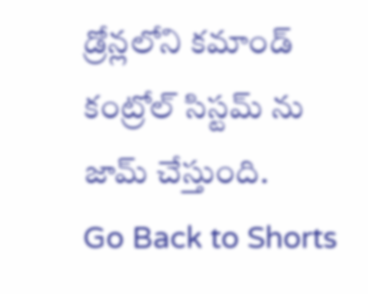డ్రోన్లలోని కమాండ్ కంట్రోల్ సిస్టమ్ ను జామ్ చేస్తుంది.
Go Back to Shorts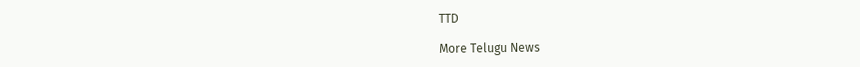TTD

More Telugu News